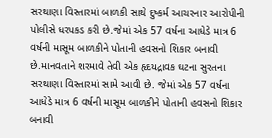સરથાણા વિસ્તારમાં બાળકી સાથે દુષ્કર્મ આચરનાર આરોપીની પોલીસે ધરપકડ કરી છે.જેમાં એક 57 વર્ષના આધેડે માત્ર 6 વર્ષની માસૂમ બાળકીને પોતાની હવસનો શિકાર બનાવી છે.માનવતાને શરમાવે તેવી એક હૃદયદ્રાવક ઘટના સુરતના સરથાણા વિસ્તારમાં સામે આવી છે. જેમાં એક 57 વર્ષના આધેડે માત્ર 6 વર્ષની માસૂમ બાળકીને પોતાની હવસનો શિકાર બનાવી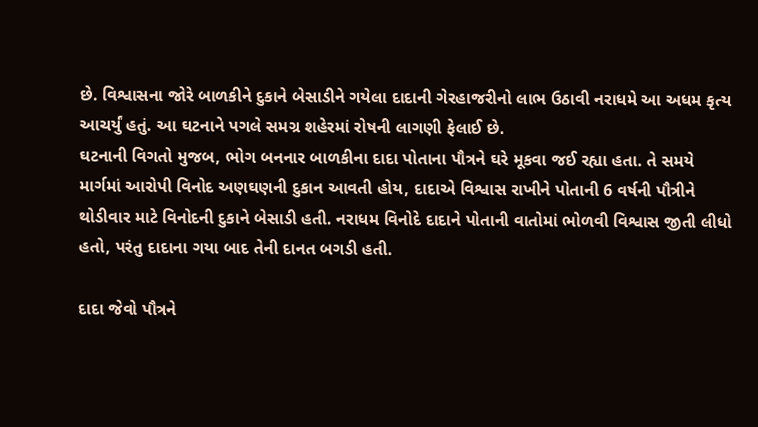છે. વિશ્વાસના જોરે બાળકીને દુકાને બેસાડીને ગયેલા દાદાની ગેરહાજરીનો લાભ ઉઠાવી નરાધમે આ અધમ કૃત્ય આચર્યું હતું. આ ઘટનાને પગલે સમગ્ર શહેરમાં રોષની લાગણી ફેલાઈ છે.
ઘટનાની વિગતો મુજબ, ભોગ બનનાર બાળકીના દાદા પોતાના પૌત્રને ઘરે મૂકવા જઈ રહ્યા હતા. તે સમયે માર્ગમાં આરોપી વિનોદ અણઘણની દુકાન આવતી હોય, દાદાએ વિશ્વાસ રાખીને પોતાની 6 વર્ષની પૌત્રીને થોડીવાર માટે વિનોદની દુકાને બેસાડી હતી. નરાધમ વિનોદે દાદાને પોતાની વાતોમાં ભોળવી વિશ્વાસ જીતી લીધો હતો, પરંતુ દાદાના ગયા બાદ તેની દાનત બગડી હતી.

દાદા જેવો પૌત્રને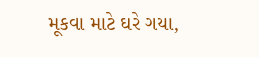મૂકવા માટે ઘરે ગયા,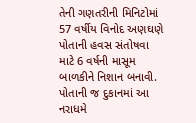તેની ગણતરીની મિનિટોમાં 57 વર્ષીય વિનોદ અણઘણે પોતાની હવસ સંતોષવા માટે 6 વર્ષની માસૂમ બાળકીને નિશાન બનાવી. પોતાની જ દુકાનમાં આ નરાધમે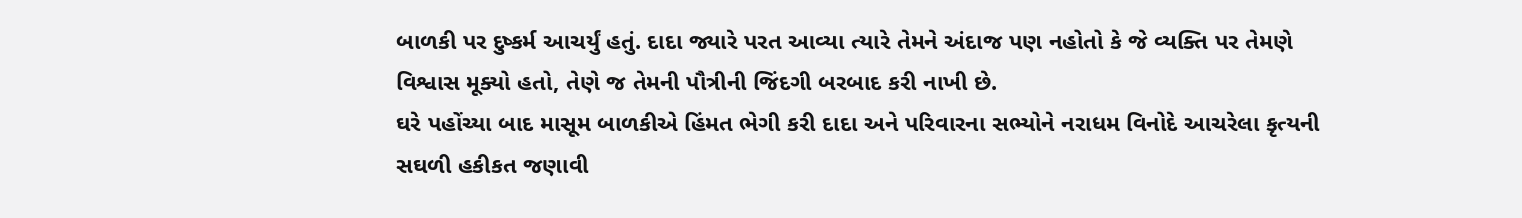બાળકી પર દુષ્કર્મ આચર્યું હતું. દાદા જ્યારે પરત આવ્યા ત્યારે તેમને અંદાજ પણ નહોતો કે જે વ્યક્તિ પર તેમણે વિશ્વાસ મૂક્યો હતો, તેણે જ તેમની પૌત્રીની જિંદગી બરબાદ કરી નાખી છે.
ઘરે પહોંચ્યા બાદ માસૂમ બાળકીએ હિંમત ભેગી કરી દાદા અને પરિવારના સભ્યોને નરાધમ વિનોદે આચરેલા કૃત્યની સઘળી હકીકત જણાવી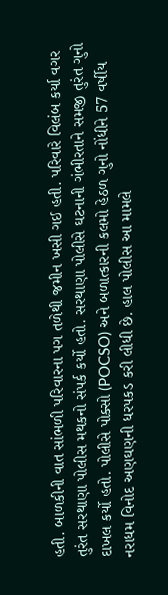હતી. બાળકીની વાત સાંભળી પરિવારના પગ તળેથી જમીન ખસી ગઈ હતી. પરિવારે વિલંબ કર્યા વગર તુરંત સરથાણા પોલીસ મથકનો સંપર્ક કર્યો હતો. સરથાણા પોલીસે ઘટનાની ગંભીરતાને સમજી તુરંત ગુનો દાખલ કર્યો હતો. પોલીસે પોક્સો (POCSO) અને બળાત્કારની કલમો હેઠળ ગુનો નોંધીને 57 વર્ષીય નરાધમ વિનોદ અણઘણની ધરપકડ કરી લીધી છે. હાલ પોલીસ આ મામલે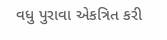વધુ પુરાવા એકત્રિત કરી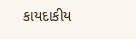કાયદાકીય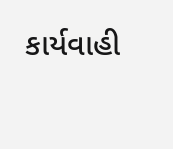કાર્યવાહી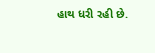હાથ ધરી રહી છે.